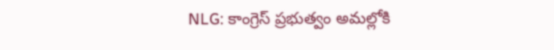NLG: కాంగ్రెస్ ప్రభుత్వం అమల్లోకి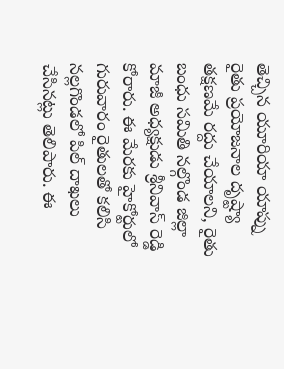తెచ్చిన యూరియా యాప్ను రైతు ప్రయోజనాల దృష్ట్యా తక్షణమే రద్దు చేయాలని, రైతు బంధు సమితి నల్గొండ జిల్లా మాజీ అధ్యక్షుడు శ్రీనివాస్ రెడ్డి కోరారు. ఈ మేరకు హైకోర్టులో గురువారం రైతులతో కలిసి నల్లగొండలో పిల్ దాఖలు చేసినట్లు తెలిపారు. ఈ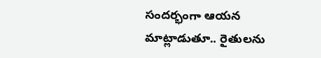సందర్భంగా ఆయన మాట్లాడుతూ.. రైతులను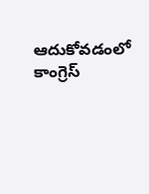ఆదుకోవడంలో కాంగ్రెస్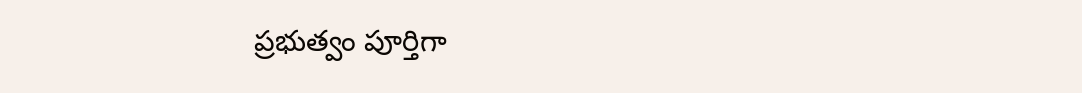ప్రభుత్వం పూర్తిగా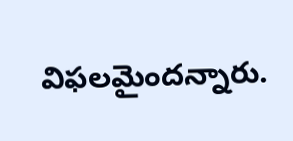విఫలమైందన్నారు.